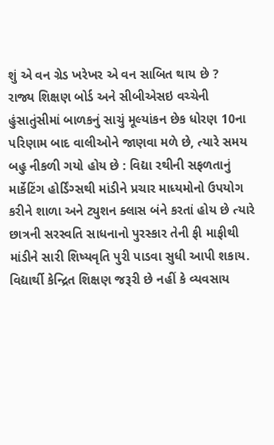શું એ વન ગ્રેડ ખરેખર એ વન સાબિત થાય છે ?
રાજ્ય શિક્ષણ બોર્ડ અને સીબીએસઇ વચ્ચેની હુંસાતુંસીમાં બાળકનું સાચું મૂલ્યાંકન છેક ધોરણ 10ના પરિણામ બાદ વાલીઓને જાણવા મળે છે, ત્યારે સમય બહુ નીકળી ગયો હોય છે : વિદ્યા રથીની સફળતાનું માર્કેટિંગ હોર્ડિંગ્સથી માંડીને પ્રચાર માધ્યમોનો ઉપયોગ કરીને શાળા અને ટ્યુશન ક્લાસ બંને કરતાં હોય છે ત્યારે છાત્રની સરસ્વતિ સાધનાનો પુરસ્કાર તેની ફી માફીથી માંડીને સારી શિષ્યવૃતિ પુરી પાડવા સુધી આપી શકાય. વિદ્યાર્થી કેન્દ્રિત શિક્ષણ જરૂરી છે નહીં કે વ્યવસાય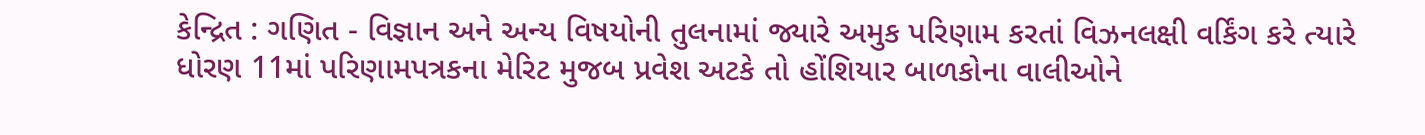કેન્દ્રિત : ગણિત - વિજ્ઞાન અને અન્ય વિષયોની તુલનામાં જ્યારે અમુક પરિણામ કરતાં વિઝનલક્ષી વર્કિંગ કરે ત્યારે ધોરણ 11માં પરિણામપત્રકના મેરિટ મુજબ પ્રવેશ અટકે તો હોંશિયાર બાળકોના વાલીઓને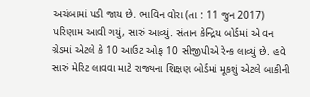અચંબામાં પડી જાય છે. ભાવિન વોરા (તા : 11 જુન 2017) પરિણામ આવી ગયું, સારું આવ્યું. સંતાન કેન્દ્રિય બોર્ડમાં એ વન ગ્રેડમાં એટલે કે 10 આઉટ ઓફ 10 સીજીપીએ રેન્ક લાવ્યું છે. હવે સારું મેરિટ લાવવા માટે રાજ્યના શિક્ષણ બોર્ડમાં મૂકશું એટલે બાકીની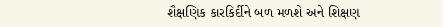શૈક્ષણિક કારકિર્દીને બળ મળશે અને શિક્ષણ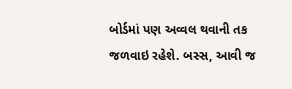બોર્ડમાં પણ અવ્વલ થવાની તક જળવાઇ રહેશે. બસ્સ, આવી જ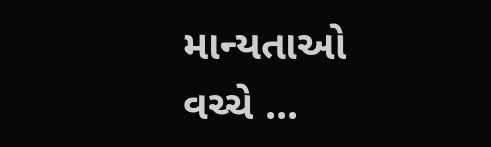માન્યતાઓ વચ્ચે ...